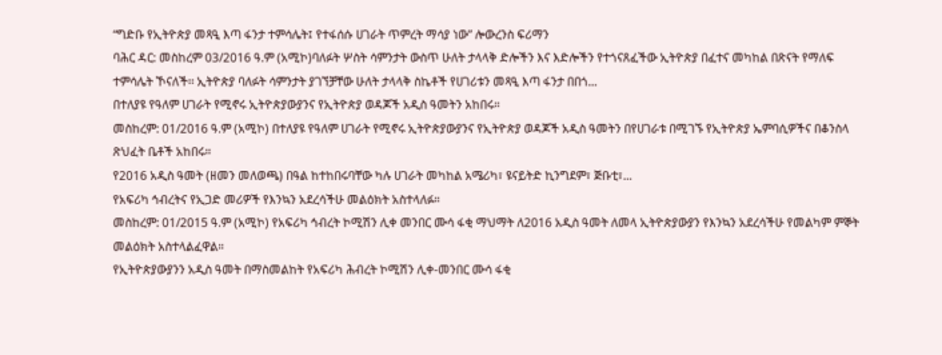“ግድቡ የኢትዮጵያ መጻዒ እጣ ፋንታ ተምሳሌት፤ የተፋሰሱ ሀገራት ጥምረት ማሳያ ነው” ሎውረንስ ፍሪማን
ባሕር ዳር: መስከረም 03/2016 ዓ.ም (አሚኮ)ባለፉት ሦስት ሳምንታት ውስጥ ሁለት ታላላቅ ድሎችን እና እድሎችን የተጎናጸፈችው ኢትዮጵያ በፈተና መካከል በጽናት የማለፍ ተምሳሌት ኾናለች፡፡ ኢትዮጵያ ባለፉት ሳምንታት ያገኘቻቸው ሁለት ታላላቅ ስኬቶች የሀገሪቱን መጻዒ እጣ ፋንታ በበጎ...
በተለያዩ የዓለም ሀገራት የሚኖሩ ኢትዮጵያውያንና የኢትዮጵያ ወዳጆች አዲስ ዓመትን አከበሩ።
መስከረም: 01/2016 ዓ.ም (አሚኮ) በተለያዩ የዓለም ሀገራት የሚኖሩ ኢትዮጵያውያንና የኢትዮጵያ ወዳጆች አዲስ ዓመትን በየሀገራቱ በሚገኙ የኢትዮጵያ ኤምባሲዎችና በቆንስላ ጽህፈት ቤቶች አከበሩ።
የ2016 አዲስ ዓመት (ዘመን መለወጫ) በዓል ከተከበሩባቸው ካሉ ሀገራት መካከል አሜሪካ፣ ዩናይትድ ኪንግደም፣ ጅቡቲ፣...
የአፍሪካ ኅብረትና የኢጋድ መሪዎች የእንኳን አደረሳችሁ መልዕክት አስተላለፉ።
መስከረም: 01/2015 ዓ.ም (አሚኮ) የአፍሪካ ኅብረት ኮሚሽን ሊቀ መንበር ሙሳ ፋቂ ማህማት ለ2016 አዲስ ዓመት ለመላ ኢትዮጵያውያን የእንኳን አደረሳችሁ የመልካም ምኞት መልዕክት አስተላልፈዋል።
የኢትዮጵያውያንን አዲስ ዓመት በማስመልከት የአፍሪካ ሕብረት ኮሚሽን ሊቀ-መንበር ሙሳ ፋቂ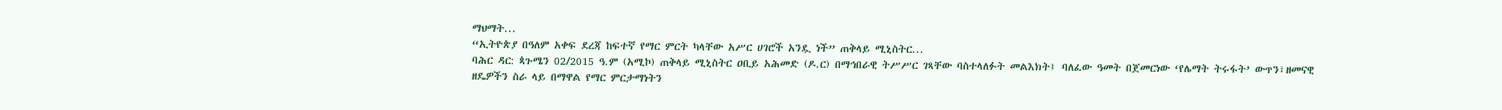ማህማት...
“ኢትዮጵያ በዓለም አቀፍ ደረጃ ከፍተኛ የማር ምርት ካላቸው አሥር ሀገሮች አንዷ ነች” ጠቅላይ ሚኒስትር...
ባሕር ዳር: ጳጉሜን 02/2015 ዓ.ም (አሚኮ) ጠቅላይ ሚኒስትር ዐቢይ አሕመድ (ዶ.ር) በማኅበራዊ ትሥሥር ገጻቸው ባስተላለፉት መልእክት፤ ባለፈው ዓመት በጀመርነው ‘የሌማት ትሩፋት’ ውጥን፣ዘመናዊ ዘዴዎችን ስራ ላይ በማዋል የማር ምርታማነትን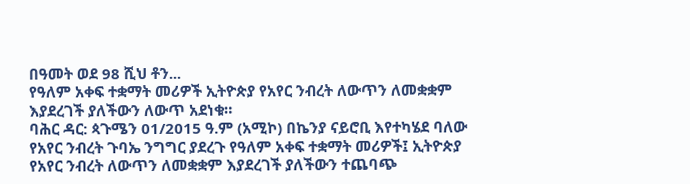በዓመት ወደ 98 ሺህ ቶን...
የዓለም አቀፍ ተቋማት መሪዎች ኢትዮጵያ የአየር ንብረት ለውጥን ለመቋቋም እያደረገች ያለችውን ለውጥ አደነቁ።
ባሕር ዳር: ጳጉሜን 01/2015 ዓ.ም (አሚኮ) በኬንያ ናይሮቢ እየተካሄደ ባለው የአየር ንብረት ጉባኤ ንግግር ያደረጉ የዓለም አቀፍ ተቋማት መሪዎች፤ ኢትዮጵያ የአየር ንብረት ለውጥን ለመቋቋም እያደረገች ያለችውን ተጨባጭ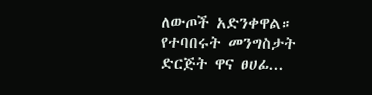ለውጦች አድንቀዋል።
የተባበሩት መንግስታት ድርጅት ዋና ፀሀፊ...